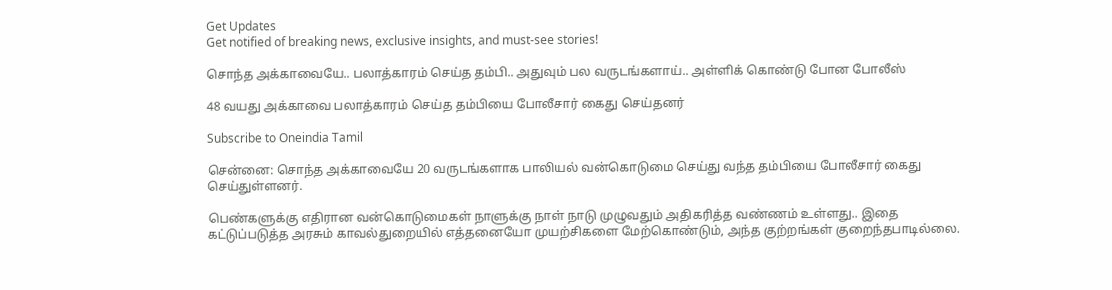Get Updates
Get notified of breaking news, exclusive insights, and must-see stories!

சொந்த அக்காவையே.. பலாத்காரம் செய்த தம்பி.. அதுவும் பல வருடங்களாய்.. அள்ளிக் கொண்டு போன போலீஸ்

48 வயது அக்காவை பலாத்காரம் செய்த தம்பியை போலீசார் கைது செய்தனர்

Subscribe to Oneindia Tamil

சென்னை: சொந்த அக்காவையே 20 வருடங்களாக பாலியல் வன்கொடுமை செய்து வந்த தம்பியை போலீசார் கைது செய்துள்ளனர்.

பெண்களுக்கு எதிரான வன்கொடுமைகள் நாளுக்கு நாள் நாடு முழுவதும் அதிகரித்த வண்ணம் உள்ளது.. இதை கட்டுப்படுத்த அரசும் காவல்துறையில் எத்தனையோ முயற்சிகளை மேற்கொண்டும், அந்த குற்றங்கள் குறைந்தபாடில்லை.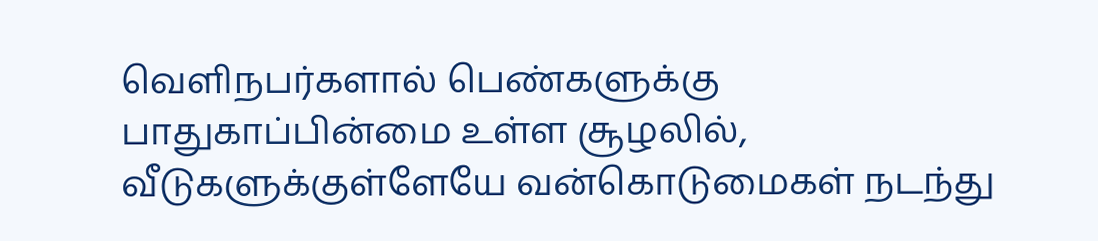வெளிநபர்களால் பெண்களுக்கு பாதுகாப்பின்மை உள்ள சூழலில், வீடுகளுக்குள்ளேயே வன்கொடுமைகள் நடந்து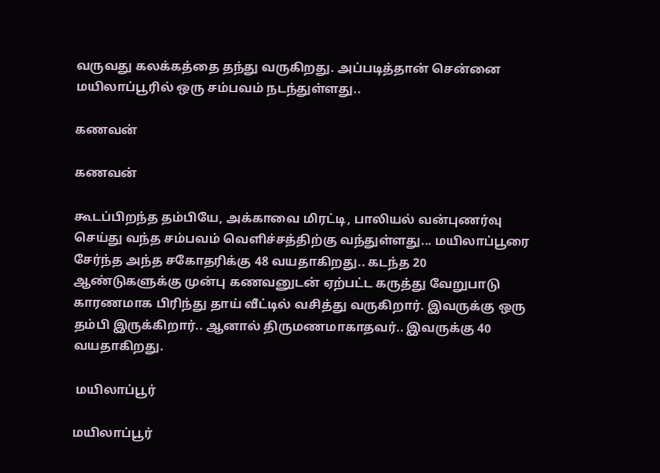வருவது கலக்கத்தை தந்து வருகிறது. அப்படித்தான் சென்னை மயிலாப்பூரில் ஒரு சம்பவம் நடந்துள்ளது..

கணவன்

கணவன்

கூடப்பிறந்த தம்பியே, அக்காவை மிரட்டி, பாலியல் வன்புணர்வு செய்து வந்த சம்பவம் வெளிச்சத்திற்கு வந்துள்ளது... மயிலாப்பூரை சேர்ந்த அந்த சகோதரிக்கு 48 வயதாகிறது.. கடந்த 20 ஆண்டுகளுக்கு முன்பு கணவனுடன் ஏற்பட்ட கருத்து வேறுபாடு காரணமாக பிரிந்து தாய் வீட்டில் வசித்து வருகிறார். இவருக்கு ஒரு தம்பி இருக்கிறார்.. ஆனால் திருமணமாகாதவர்.. இவருக்கு 40 வயதாகிறது.

 மயிலாப்பூர்

மயிலாப்பூர்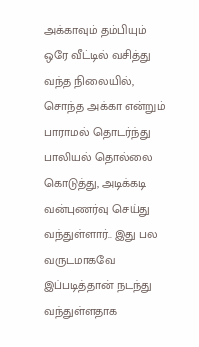அக்காவும் தம்பியும் ஒரே வீட்டில் வசித்து வந்த நிலையில், சொந்த அக்கா என்றும் பாராமல் தொடர்ந்து பாலியல் தொல்லை கொடுத்து, அடிக்கடி வன்புணர்வு செய்து வந்துள்ளார்.. இது பல வருடமாகவே இப்படித்தான் நடந்து வந்துள்ளதாக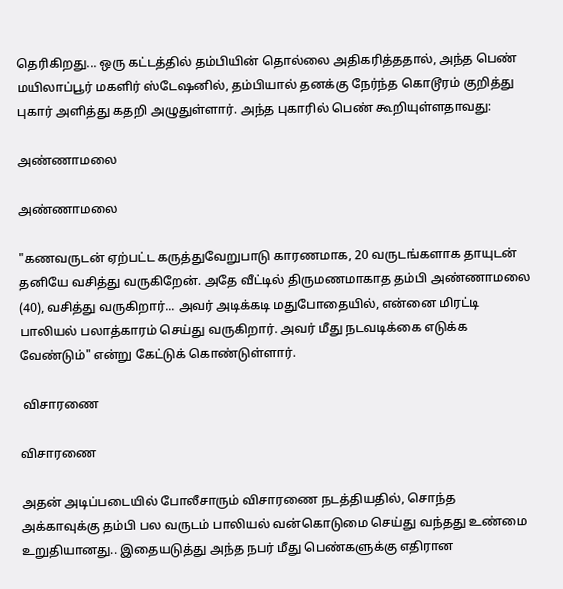தெரிகிறது... ஒரு கட்டத்தில் தம்பியின் தொல்லை அதிகரித்ததால், அந்த பெண் மயிலாப்பூர் மகளிர் ஸ்டேஷனில், தம்பியால் தனக்கு நேர்ந்த கொடூரம் குறித்து புகார் அளித்து கதறி அழுதுள்ளார். அந்த புகாரில் பெண் கூறியுள்ளதாவது:

அண்ணாமலை

அண்ணாமலை

"கணவருடன் ஏற்பட்ட கருத்துவேறுபாடு காரணமாக, 20 வருடங்களாக தாயுடன் தனியே வசித்து வருகிறேன். அதே வீட்டில் திருமணமாகாத தம்பி அண்ணாமலை (40), வசித்து வருகிறார்... அவர் அடிக்கடி மதுபோதையில், என்னை மிரட்டி பாலியல் பலாத்காரம் செய்து வருகிறார். அவர் மீது நடவடிக்கை எடுக்க வேண்டும்" என்று கேட்டுக் கொண்டுள்ளார்.

 விசாரணை

விசாரணை

அதன் அடிப்படையில் போலீசாரும் விசாரணை நடத்தியதில், சொந்த அக்காவுக்கு தம்பி பல வருடம் பாலியல் வன்கொடுமை செய்து வந்தது உண்மை உறுதியானது.. இதையடுத்து அந்த நபர் மீது பெண்களுக்கு எதிரான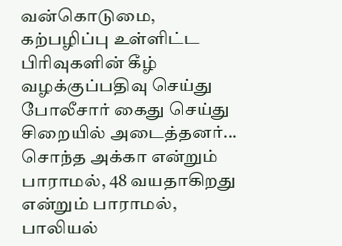வன்கொடுமை, கற்பழிப்பு உள்ளிட்ட பிரிவுகளின் கீழ் வழக்குப்பதிவு செய்து போலீசார் கைது செய்து சிறையில் அடைத்தனர்... சொந்த அக்கா என்றும் பாராமல், 48 வயதாகிறது என்றும் பாராமல், பாலியல்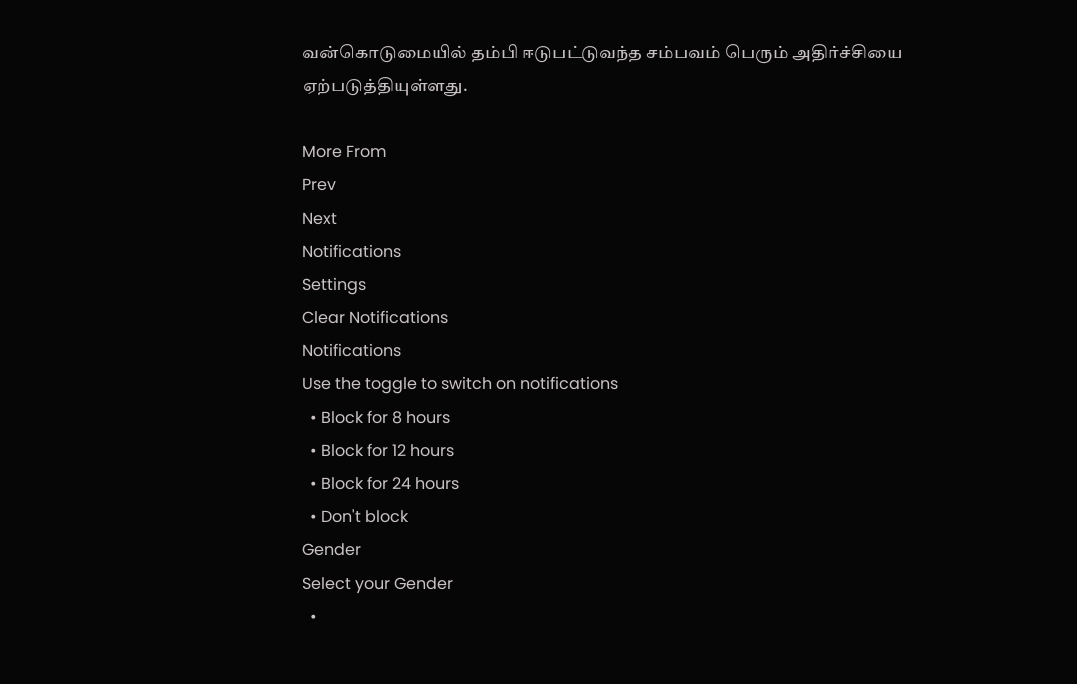வன்கொடுமையில் தம்பி ஈடுபட்டுவந்த சம்பவம் பெரும் அதிர்ச்சியை ஏற்படுத்தியுள்ளது.

More From
Prev
Next
Notifications
Settings
Clear Notifications
Notifications
Use the toggle to switch on notifications
  • Block for 8 hours
  • Block for 12 hours
  • Block for 24 hours
  • Don't block
Gender
Select your Gender
  •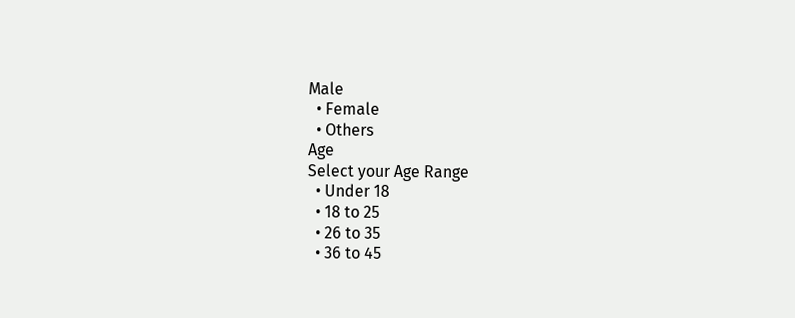Male
  • Female
  • Others
Age
Select your Age Range
  • Under 18
  • 18 to 25
  • 26 to 35
  • 36 to 45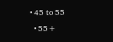• 45 to 55
  • 55+